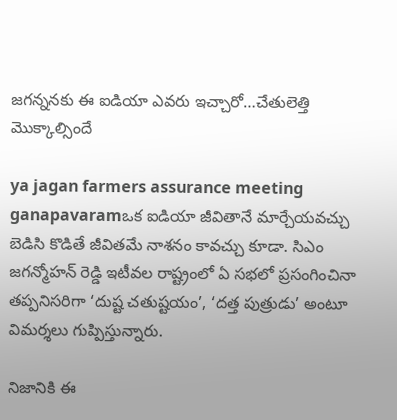జగన్ననకు ఈ ఐడియా ఎవరు ఇచ్చారో…చేతులెత్తి మొక్కాల్సిందే

ya jagan farmers assurance meeting ganapavaramఒక ఐడియా జీవితానే మార్చేయవచ్చు బెడిసి కొడితే జీవితమే నాశనం కావచ్చు కూడా. సిఎం జగన్మోహన్ రెడ్డి ఇటీవల రాష్ట్రంలో ఏ సభలో ప్రసంగించినా తప్పనిసరిగా ‘దుష్ట చతుష్టయం’, ‘దత్త పుత్రుడు’ అంటూ విమర్శలు గుప్పిస్తున్నారు.

నిజానికి ఈ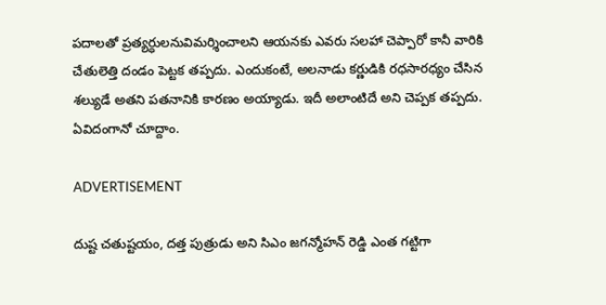పదాలతో ప్రత్యర్ధులనువిమర్శించాలని ఆయనకు ఎవరు సలహా చెప్పారో కానీ వారికి చేతులెత్తి దండం పెట్టక తప్పదు. ఎందుకంటే, అలనాడు కర్ణుడికి రధసారధ్యం చేసిన శల్యుడే అతని పతనానికి కారణం అయ్యాడు. ఇదీ అలాంటిదే అని చెప్పక తప్పదు. ఏవిదంగానో చూద్దాం.

ADVERTISEMENT

దుష్ట చతుష్టయం, దత్త పుత్రుడు అని సిఎం జగన్మోహన్ రెడ్డి ఎంత గట్టిగా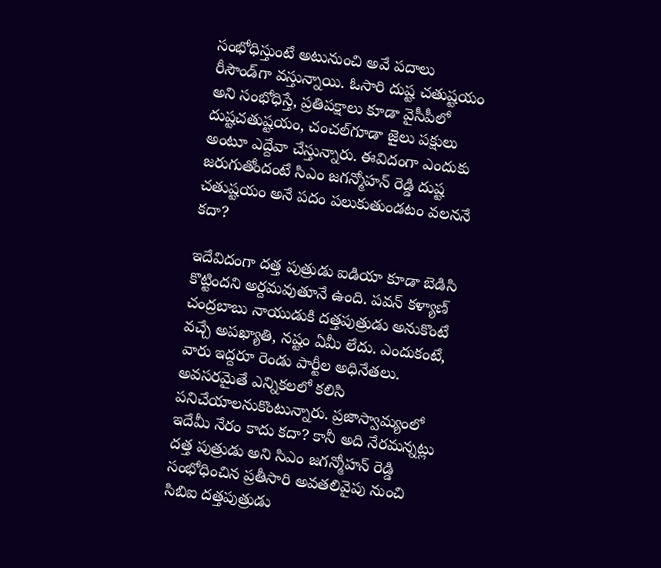సంభోధిస్తుంటే అటునుంచి అవే పదాలు రీసౌండ్‌గా వస్తున్నాయి. ఓసారి దుష్ట చతుష్టయం అని సంభోధిస్తే, ప్రతిపక్షాలు కూడా వైసీపీలో దుష్టచతుష్టయం, చంచల్‌గూడా జైలు పక్షులు అంటూ ఎద్దేవా చేస్తున్నారు. ఈవిదంగా ఎందుకు జరుగుతోందంటే సిఎం జగన్మోహన్ రెడ్డి దుష్ట చతుష్టయం అనే పదం పలుకుతుండటం వలననే కదా?

ఇదేవిదంగా దత్త పుత్రుడు ఐడియా కూడా బెడిసి కొట్టిందని అర్దమవుతూనే ఉంది. పవన్ కళ్యాణ్‌ చంద్రబాబు నాయుడుకి దత్తపుత్రుడు అనుకొంటే వచ్చే అపఖ్యాతి, నష్టం ఏమీ లేదు. ఎందుకంటే, వారు ఇద్దరూ రెండు పార్టీల అధినేతలు. అవసరమైతే ఎన్నికలలో కలిసి పనిచేయాలనుకొంటున్నారు. ప్రజాస్వామ్యంలో ఇదేమీ నేరం కాదు కదా? కానీ అది నేరమన్నట్లు దత్త పుత్రుడు అని సిఎం జగన్మోహన్ రెడ్డి సంభోధించిన ప్రతీసారి అవతలివైపు నుంచి సిబిఐ దత్తపుత్రుడు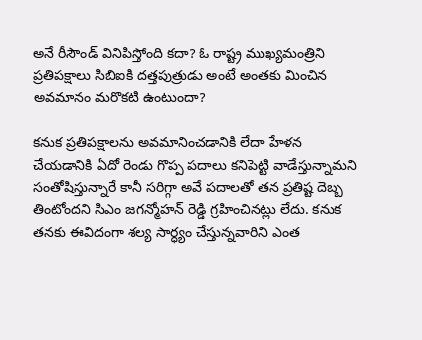అనే రీసౌండ్ వినిపిస్తోంది కదా? ఓ రాష్ట్ర ముఖ్యమంత్రిని ప్రతిపక్షాలు సిబిఐకి దత్తపుత్రుడు అంటే అంతకు మించిన అవమానం మరొకటి ఉంటుందా?

కనుక ప్రతిపక్షాలను అవమానించడానికి లేదా హేళన చేయడానికి ఏదో రెండు గొప్ప పదాలు కనిపెట్టి వాడేస్తున్నామని సంతోషిస్తున్నారే కానీ సరిగ్గా అవే పదాలతో తన ప్రతిష్ట దెబ్బ తింటోందని సిఎం జగన్మోహన్ రెడ్డి గ్రహించినట్లు లేదు. కనుక తనకు ఈవిదంగా శల్య సార్ధ్యం చేస్తున్నవారిని ఎంత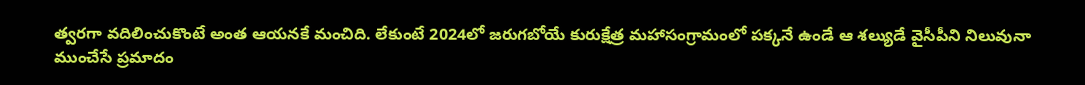త్వరగా వదిలించుకొంటే అంత ఆయనకే మంచిది. లేకుంటే 2024లో జరుగబోయే కురుక్షేత్ర మహాసంగ్రామంలో పక్కనే ఉండే ఆ శల్యుడే వైసీపీని నిలువునా ముంచేసే ప్రమాదం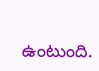ఉంటుంది.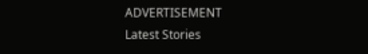ADVERTISEMENT
Latest Stories